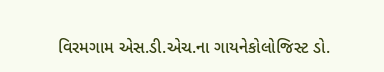વિરમગામ એસ.ડી.એચ.ના ગાયનેકોલોજિસ્ટ ડો.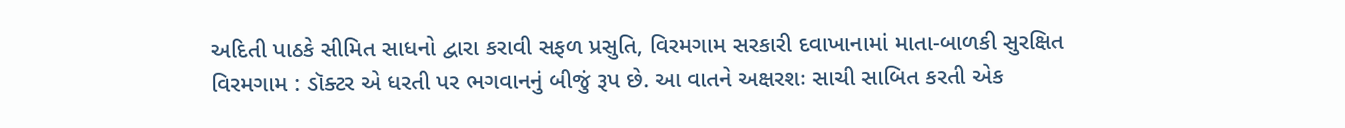અદિતી પાઠકે સીમિત સાધનો દ્વારા કરાવી સફળ પ્રસુતિ, વિરમગામ સરકારી દવાખાનામાં માતા-બાળકી સુરક્ષિત
વિરમગામ : ડૉક્ટર એ ધરતી પર ભગવાનનું બીજું રૂપ છે. આ વાતને અક્ષરશઃ સાચી સાબિત કરતી એક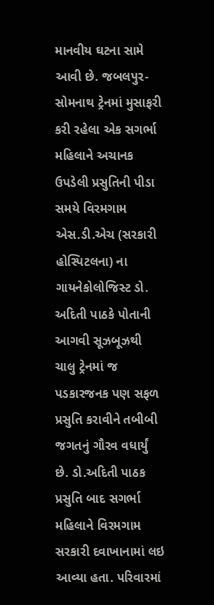માનવીય ઘટના સામે આવી છે. જબલપુર-સોમનાથ ટ્રેનમાં મુસાફરી કરી રહેલા એક સગર્ભા મહિલાને અચાનક ઉપડેલી પ્રસુતિની પીડા સમયે વિરમગામ એસ.ડી.એચ (સરકારી હોસ્પિટલના) ના ગાયનેકોલોજિસ્ટ ડો. અદિતી પાઠકે પોતાની આગવી સૂઝબૂઝથી ચાલુ ટ્રેનમાં જ પડકારજનક પણ સફળ પ્રસુતિ કરાવીને તબીબી જગતનું ગૌરવ વધાર્યું છે. ડો.અદિતી પાઠક પ્રસુતિ બાદ સગર્ભા મહિલાને વિરમગામ સરકારી દવાખાનામાં લઇ આવ્યા હતા. પરિવારમાં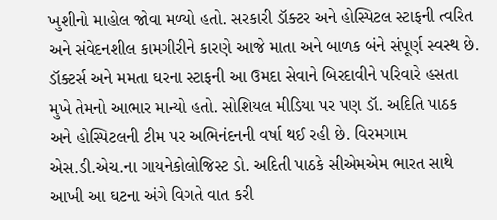ખુશીનો માહોલ જોવા મળ્યો હતો. સરકારી ડૉક્ટર અને હોસ્પિટલ સ્ટાફની ત્વરિત અને સંવેદનશીલ કામગીરીને કારણે આજે માતા અને બાળક બંને સંપૂર્ણ સ્વસ્થ છે. ડૉક્ટર્સ અને મમતા ઘરના સ્ટાફની આ ઉમદા સેવાને બિરદાવીને પરિવારે હસતા મુખે તેમનો આભાર માન્યો હતો. સોશિયલ મીડિયા પર પણ ડૉ. અદિતિ પાઠક અને હોસ્પિટલની ટીમ પર અભિનંદનની વર્ષા થઈ રહી છે. વિરમગામ એસ.ડી.એચ.ના ગાયનેકોલોજિસ્ટ ડો. અદિતી પાઠકે સીએમએમ ભારત સાથે આખી આ ઘટના અંગે વિગતે વાત કરી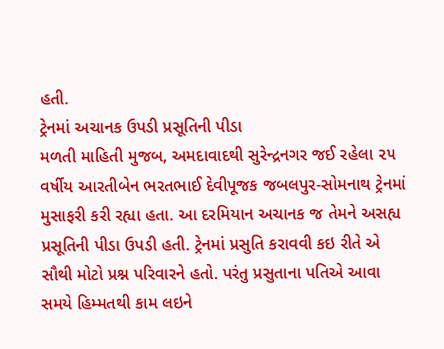હતી.
ટ્રેનમાં અચાનક ઉપડી પ્રસૂતિની પીડા
મળતી માહિતી મુજબ, અમદાવાદથી સુરેન્દ્રનગર જઈ રહેલા ૨૫ વર્ષીય આરતીબેન ભરતભાઈ દેવીપૂજક જબલપુર-સોમનાથ ટ્રેનમાં મુસાફરી કરી રહ્યા હતા. આ દરમિયાન અચાનક જ તેમને અસહ્ય પ્રસૂતિની પીડા ઉપડી હતી. ટ્રેનમાં પ્રસુતિ કરાવવી કઇ રીતે એ સૌથી મોટો પ્રશ્ન પરિવારને હતો. પરંતુ પ્રસુતાના પતિએ આવા સમયે હિમ્મતથી કામ લઇને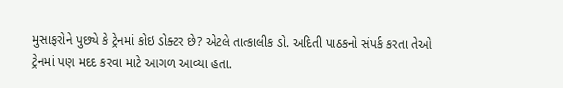મુસાફરોને પુછ્યે કે ટ્રેનમાં કોઇ ડોક્ટર છે? એટલે તાત્કાલીક ડો. અદિતી પાઠકનો સંપર્ક કરતા તેઓ ટ્રેનમાં પણ મદદ કરવા માટે આગળ આવ્યા હતા.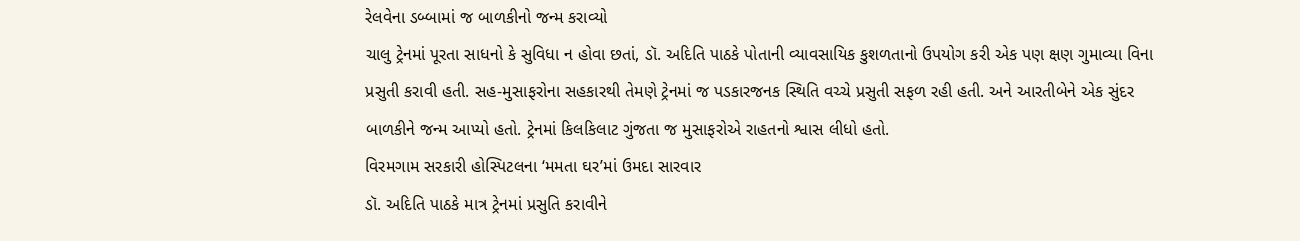રેલવેના ડબ્બામાં જ બાળકીનો જન્મ કરાવ્યો
ચાલુ ટ્રેનમાં પૂરતા સાધનો કે સુવિધા ન હોવા છતાં, ડૉ. અદિતિ પાઠકે પોતાની વ્યાવસાયિક કુશળતાનો ઉપયોગ કરી એક પણ ક્ષણ ગુમાવ્યા વિના પ્રસુતી કરાવી હતી. સહ-મુસાફરોના સહકારથી તેમણે ટ્રેનમાં જ પડકારજનક સ્થિતિ વચ્ચે પ્રસુતી સફળ રહી હતી. અને આરતીબેને એક સુંદર બાળકીને જન્મ આપ્યો હતો. ટ્રેનમાં કિલકિલાટ ગુંજતા જ મુસાફરોએ રાહતનો શ્વાસ લીધો હતો.
વિરમગામ સરકારી હોસ્પિટલના ‘મમતા ઘર’માં ઉમદા સારવાર
ડૉ. અદિતિ પાઠકે માત્ર ટ્રેનમાં પ્રસુતિ કરાવીને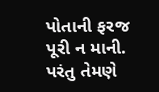પોતાની ફરજ પૂરી ન માની. પરંતુ તેમણે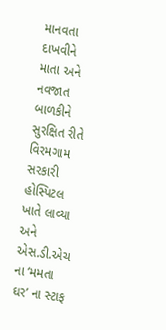માનવતા દાખવીને માતા અને નવજાત બાળકીને સુરક્ષિત રીતે વિરમગામ સરકારી હોસ્પિટલ ખાતે લાવ્યા અને એસ.ડી.એચ ના ‘મમતા ઘર’ ના સ્ટાફ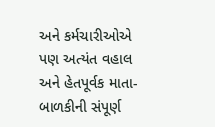અને કર્મચારીઓએ પણ અત્યંત વહાલ અને હેતપૂર્વક માતા-બાળકીની સંપૂર્ણ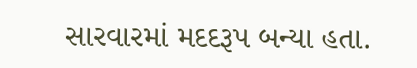સારવારમાં મદદરૂપ બન્યા હતા.